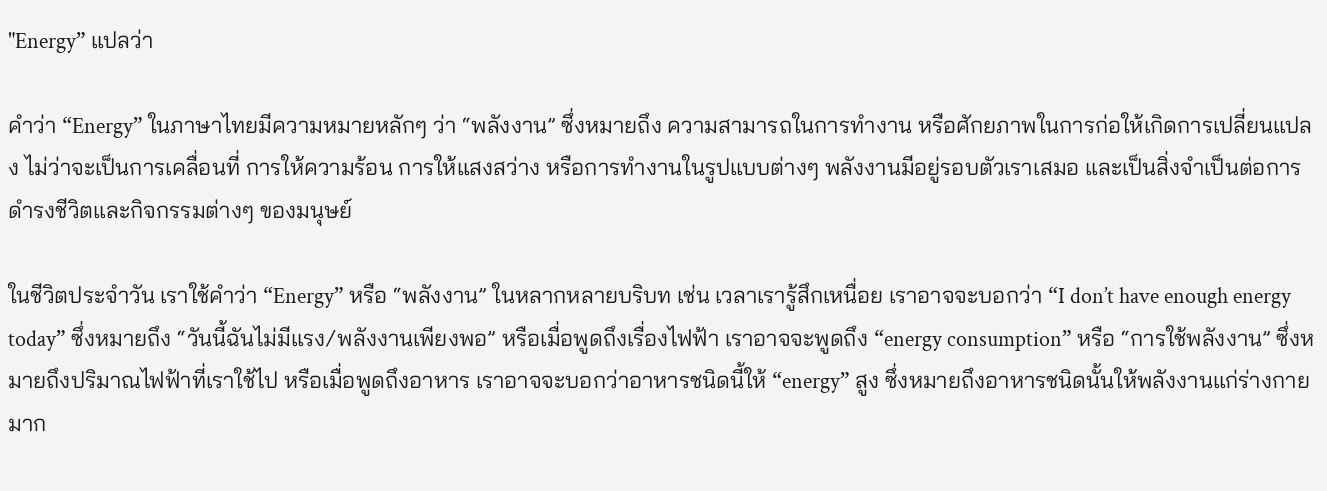"Energy” แปลว่า

คำว่า “Energy” ในภาษาไทยมีความหมายหลักๆ ว่า “พลังงาน” ซึ่งหมายถึง ความสามารถในการทำงาน หรือศักยภาพในการก่อให้เกิดการเปลี่ยนแปลง ไม่ว่าจะเป็นการเคลื่อนที่ การให้ความร้อน การให้แสงสว่าง หรือการทำงานในรูปแบบต่างๆ พลังงานมีอยู่รอบตัวเราเสมอ และเป็นสิ่งจำเป็นต่อการดำรงชีวิตและกิจกรรมต่างๆ ของมนุษย์

ในชีวิตประจำวัน เราใช้คำว่า “Energy” หรือ “พลังงาน” ในหลากหลายบริบท เช่น เวลาเรารู้สึกเหนื่อย เราอาจจะบอกว่า “I don’t have enough energy today” ซึ่งหมายถึง “วันนี้ฉันไม่มีแรง/พลังงานเพียงพอ” หรือเมื่อพูดถึงเรื่องไฟฟ้า เราอาจจะพูดถึง “energy consumption” หรือ “การใช้พลังงาน” ซึ่งหมายถึงปริมาณไฟฟ้าที่เราใช้ไป หรือเมื่อพูดถึงอาหาร เราอาจจะบอกว่าอาหารชนิดนี้ให้ “energy” สูง ซึ่งหมายถึงอาหารชนิดนั้นให้พลังงานแก่ร่างกายมาก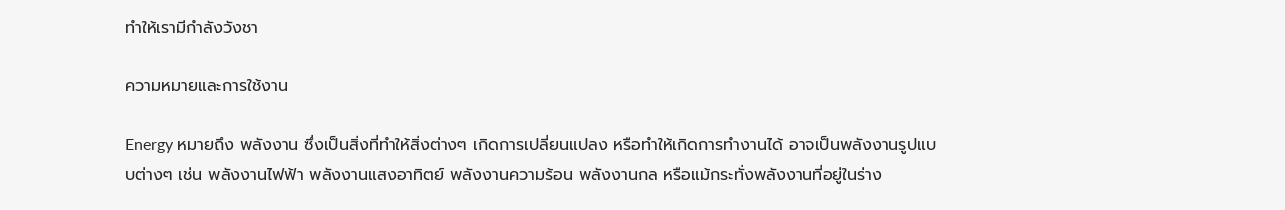ทำให้เรามีกำลังวังชา

ความหมายและการใช้งาน

Energy หมายถึง พลังงาน ซึ่งเป็นสิ่งที่ทำให้สิ่งต่างๆ เกิดการเปลี่ยนแปลง หรือทำให้เกิดการทำงานได้ อาจเป็นพลังงานรูปแบบต่างๆ เช่น พลังงานไฟฟ้า พลังงานแสงอาทิตย์ พลังงานความร้อน พลังงานกล หรือแม้กระทั่งพลังงานที่อยู่ในร่าง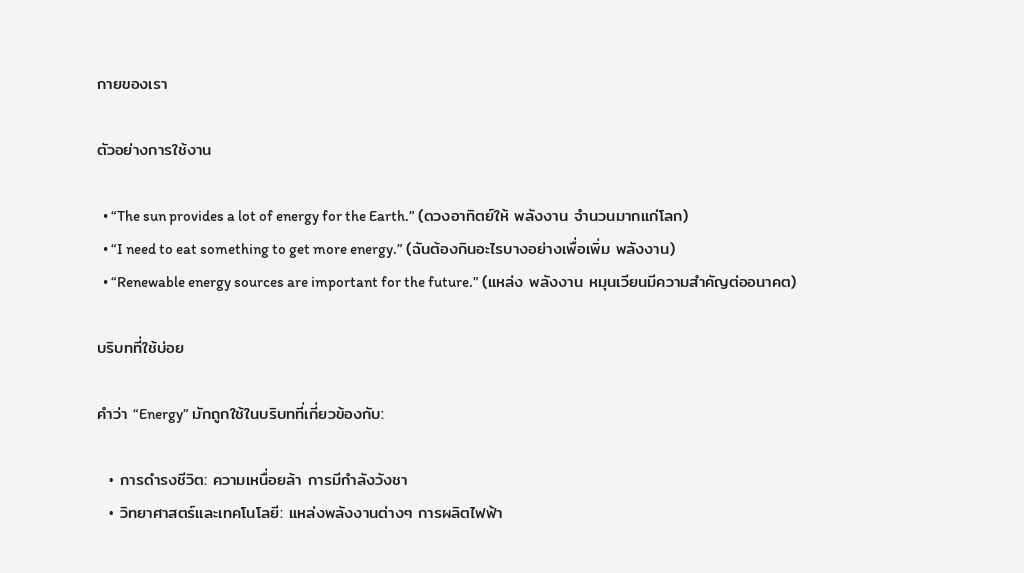กายของเรา

ตัวอย่างการใช้งาน

  • “The sun provides a lot of energy for the Earth.” (ดวงอาทิตย์ให้ พลังงาน จำนวนมากแก่โลก)
  • “I need to eat something to get more energy.” (ฉันต้องกินอะไรบางอย่างเพื่อเพิ่ม พลังงาน)
  • “Renewable energy sources are important for the future.” (แหล่ง พลังงาน หมุนเวียนมีความสำคัญต่ออนาคต)

บริบทที่ใช้บ่อย

คำว่า “Energy” มักถูกใช้ในบริบทที่เกี่ยวข้องกับ:

  • การดำรงชีวิต: ความเหนื่อยล้า การมีกำลังวังชา
  • วิทยาศาสตร์และเทคโนโลยี: แหล่งพลังงานต่างๆ การผลิตไฟฟ้า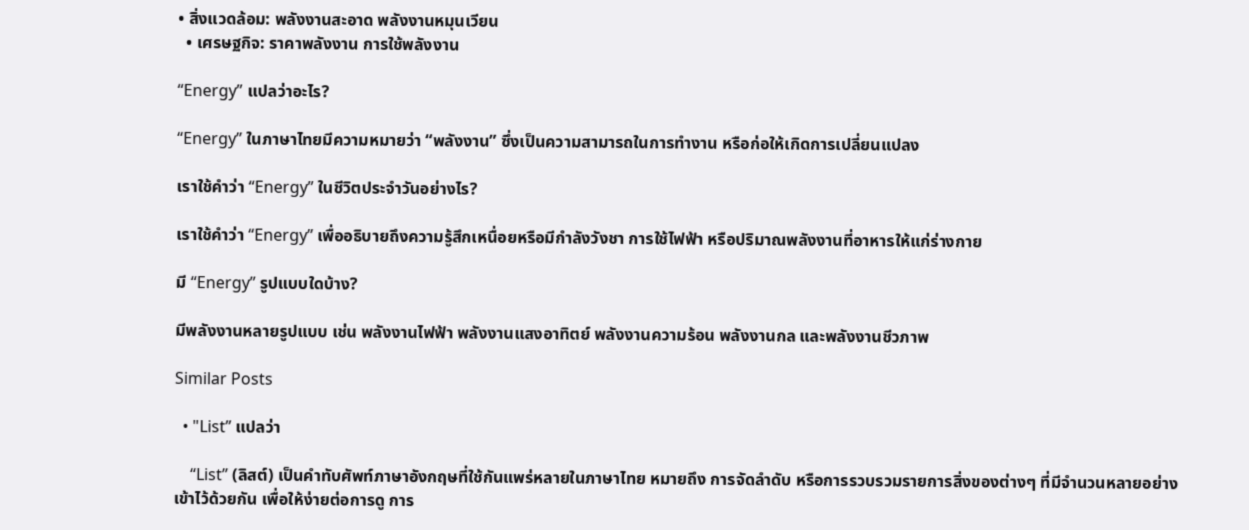• สิ่งแวดล้อม: พลังงานสะอาด พลังงานหมุนเวียน
  • เศรษฐกิจ: ราคาพลังงาน การใช้พลังงาน

“Energy” แปลว่าอะไร?

“Energy” ในภาษาไทยมีความหมายว่า “พลังงาน” ซึ่งเป็นความสามารถในการทำงาน หรือก่อให้เกิดการเปลี่ยนแปลง

เราใช้คำว่า “Energy” ในชีวิตประจำวันอย่างไร?

เราใช้คำว่า “Energy” เพื่ออธิบายถึงความรู้สึกเหนื่อยหรือมีกำลังวังชา การใช้ไฟฟ้า หรือปริมาณพลังงานที่อาหารให้แก่ร่างกาย

มี “Energy” รูปแบบใดบ้าง?

มีพลังงานหลายรูปแบบ เช่น พลังงานไฟฟ้า พลังงานแสงอาทิตย์ พลังงานความร้อน พลังงานกล และพลังงานชีวภาพ

Similar Posts

  • "List” แปลว่า

    “List” (ลิสต์) เป็นคำทับศัพท์ภาษาอังกฤษที่ใช้กันแพร่หลายในภาษาไทย หมายถึง การจัดลำดับ หรือการรวบรวมรายการสิ่งของต่างๆ ที่มีจำนวนหลายอย่างเข้าไว้ด้วยกัน เพื่อให้ง่ายต่อการดู การ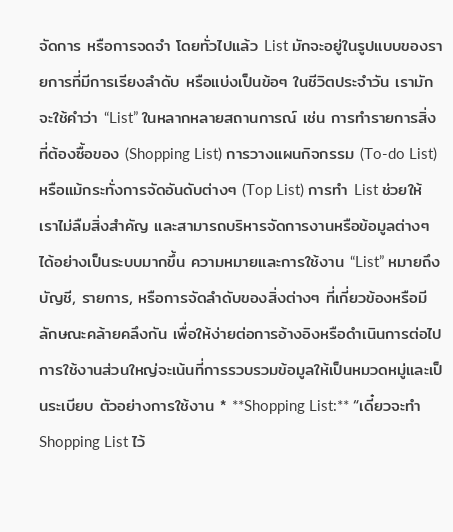จัดการ หรือการจดจำ โดยทั่วไปแล้ว List มักจะอยู่ในรูปแบบของรายการที่มีการเรียงลำดับ หรือแบ่งเป็นข้อๆ ในชีวิตประจำวัน เรามักจะใช้คำว่า “List” ในหลากหลายสถานการณ์ เช่น การทำรายการสิ่งที่ต้องซื้อของ (Shopping List) การวางแผนกิจกรรม (To-do List) หรือแม้กระทั่งการจัดอันดับต่างๆ (Top List) การทำ List ช่วยให้เราไม่ลืมสิ่งสำคัญ และสามารถบริหารจัดการงานหรือข้อมูลต่างๆ ได้อย่างเป็นระบบมากขึ้น ความหมายและการใช้งาน “List” หมายถึง บัญชี, รายการ, หรือการจัดลำดับของสิ่งต่างๆ ที่เกี่ยวข้องหรือมีลักษณะคล้ายคลึงกัน เพื่อให้ง่ายต่อการอ้างอิงหรือดำเนินการต่อไป การใช้งานส่วนใหญ่จะเน้นที่การรวบรวมข้อมูลให้เป็นหมวดหมู่และเป็นระเบียบ ตัวอย่างการใช้งาน * **Shopping List:** “เดี๋ยวจะทำ Shopping List ไว้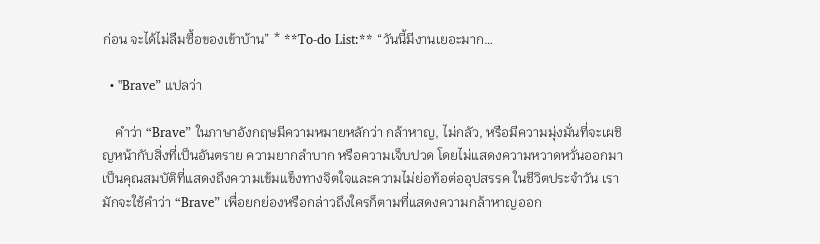ก่อน จะได้ไม่ลืมซื้อของเข้าบ้าน” * **To-do List:** “วันนี้มีงานเยอะมาก…

  • "Brave” แปลว่า

    คำว่า “Brave” ในภาษาอังกฤษมีความหมายหลักว่า กล้าหาญ, ไม่กลัว, หรือมีความมุ่งมั่นที่จะเผชิญหน้ากับสิ่งที่เป็นอันตราย ความยากลำบาก หรือความเจ็บปวด โดยไม่แสดงความหวาดหวั่นออกมา เป็นคุณสมบัติที่แสดงถึงความเข้มแข็งทางจิตใจและความไม่ย่อท้อต่ออุปสรรค ในชีวิตประจำวัน เรามักจะใช้คำว่า “Brave” เพื่อยกย่องหรือกล่าวถึงใครก็ตามที่แสดงความกล้าหาญออก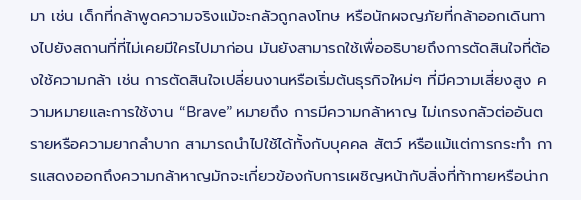มา เช่น เด็กที่กล้าพูดความจริงแม้จะกลัวถูกลงโทษ หรือนักผจญภัยที่กล้าออกเดินทางไปยังสถานที่ที่ไม่เคยมีใครไปมาก่อน มันยังสามารถใช้เพื่ออธิบายถึงการตัดสินใจที่ต้องใช้ความกล้า เช่น การตัดสินใจเปลี่ยนงานหรือเริ่มต้นธุรกิจใหม่ๆ ที่มีความเสี่ยงสูง ความหมายและการใช้งาน “Brave” หมายถึง การมีความกล้าหาญ ไม่เกรงกลัวต่ออันตรายหรือความยากลำบาก สามารถนำไปใช้ได้ทั้งกับบุคคล สัตว์ หรือแม้แต่การกระทำ การแสดงออกถึงความกล้าหาญมักจะเกี่ยวข้องกับการเผชิญหน้ากับสิ่งที่ท้าทายหรือน่าก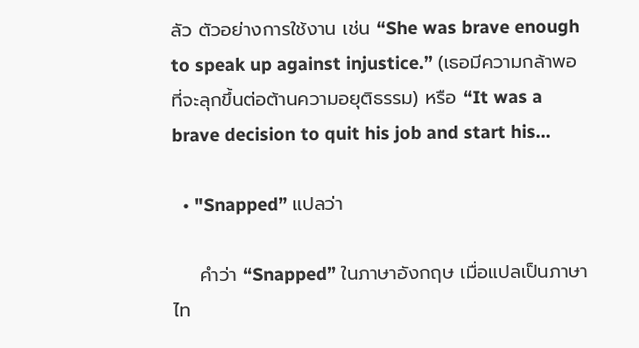ลัว ตัวอย่างการใช้งาน เช่น “She was brave enough to speak up against injustice.” (เธอมีความกล้าพอที่จะลุกขึ้นต่อต้านความอยุติธรรม) หรือ “It was a brave decision to quit his job and start his…

  • "Snapped” แปลว่า

    คำว่า “Snapped” ในภาษาอังกฤษ เมื่อแปลเป็นภาษาไท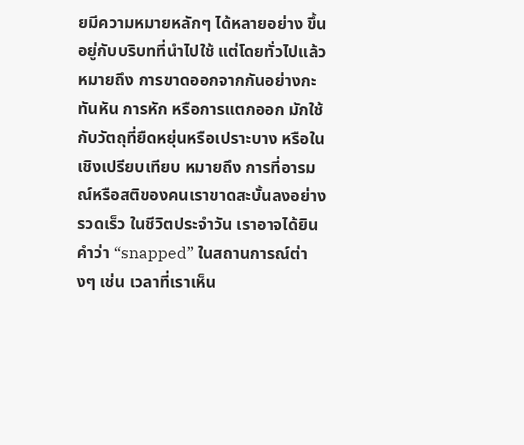ยมีความหมายหลักๆ ได้หลายอย่าง ขึ้นอยู่กับบริบทที่นำไปใช้ แต่โดยทั่วไปแล้ว หมายถึง การขาดออกจากกันอย่างกะทันหัน การหัก หรือการแตกออก มักใช้กับวัตถุที่ยืดหยุ่นหรือเปราะบาง หรือในเชิงเปรียบเทียบ หมายถึง การที่อารมณ์หรือสติของคนเราขาดสะบั้นลงอย่างรวดเร็ว ในชีวิตประจำวัน เราอาจได้ยินคำว่า “snapped” ในสถานการณ์ต่างๆ เช่น เวลาที่เราเห็น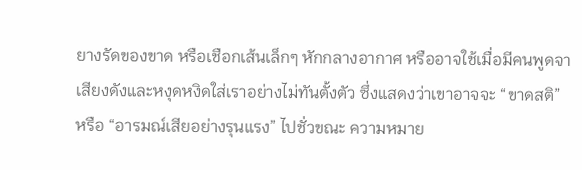ยางรัดของขาด หรือเชือกเส้นเล็กๆ หักกลางอากาศ หรืออาจใช้เมื่อมีคนพูดจาเสียงดังและหงุดหงิดใส่เราอย่างไม่ทันตั้งตัว ซึ่งแสดงว่าเขาอาจจะ “ขาดสติ” หรือ “อารมณ์เสียอย่างรุนแรง” ไปชั่วขณะ ความหมาย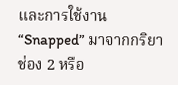และการใช้งาน “Snapped” มาจากกริยาช่อง 2 หรือ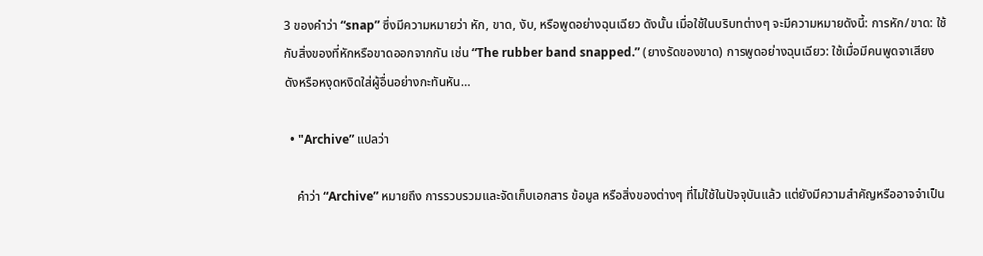3 ของคำว่า “snap” ซึ่งมีความหมายว่า หัก, ขาด, งับ, หรือพูดอย่างฉุนเฉียว ดังนั้น เมื่อใช้ในบริบทต่างๆ จะมีความหมายดังนี้: การหัก/ขาด: ใช้กับสิ่งของที่หักหรือขาดออกจากกัน เช่น “The rubber band snapped.” (ยางรัดของขาด) การพูดอย่างฉุนเฉียว: ใช้เมื่อมีคนพูดจาเสียงดังหรือหงุดหงิดใส่ผู้อื่นอย่างกะทันหัน…

  • "Archive” แปลว่า

    คำว่า “Archive” หมายถึง การรวบรวมและจัดเก็บเอกสาร ข้อมูล หรือสิ่งของต่างๆ ที่ไม่ใช้ในปัจจุบันแล้ว แต่ยังมีความสำคัญหรืออาจจำเป็น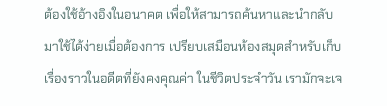ต้องใช้อ้างอิงในอนาคต เพื่อให้สามารถค้นหาและนำกลับมาใช้ได้ง่ายเมื่อต้องการ เปรียบเสมือนห้องสมุดสำหรับเก็บเรื่องราวในอดีตที่ยังคงคุณค่า ในชีวิตประจำวัน เรามักจะเจ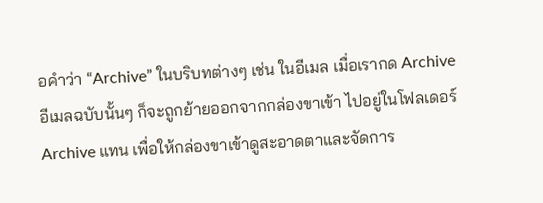อคำว่า “Archive” ในบริบทต่างๆ เช่น ในอีเมล เมื่อเรากด Archive อีเมลฉบับนั้นๆ ก็จะถูกย้ายออกจากกล่องขาเข้า ไปอยู่ในโฟลเดอร์ Archive แทน เพื่อให้กล่องขาเข้าดูสะอาดตาและจัดการ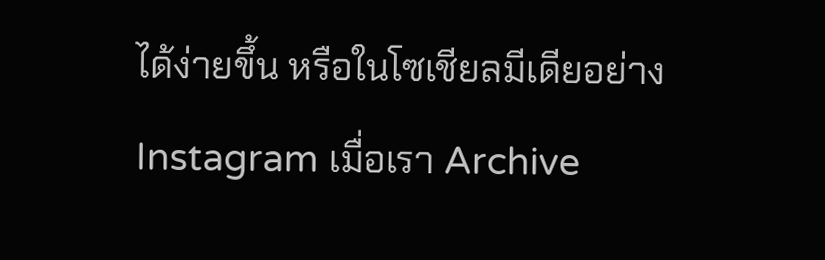ได้ง่ายขึ้น หรือในโซเชียลมีเดียอย่าง Instagram เมื่อเรา Archive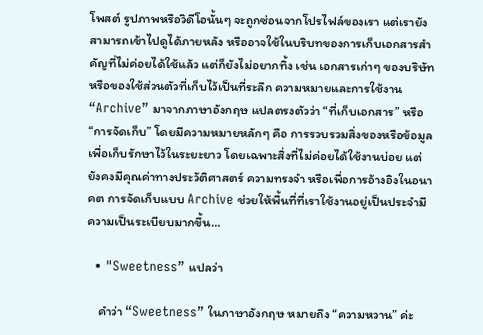โพสต์ รูปภาพหรือวิดีโอนั้นๆ จะถูกซ่อนจากโปรไฟล์ของเรา แต่เรายังสามารถเข้าไปดูได้ภายหลัง หรืออาจใช้ในบริบทของการเก็บเอกสารสำคัญที่ไม่ค่อยได้ใช้แล้ว แต่ก็ยังไม่อยากทิ้ง เช่น เอกสารเก่าๆ ของบริษัท หรือของใช้ส่วนตัวที่เก็บไว้เป็นที่ระลึก ความหมายและการใช้งาน “Archive” มาจากภาษาอังกฤษ แปลตรงตัวว่า “ที่เก็บเอกสาร” หรือ “การจัดเก็บ” โดยมีความหมายหลักๆ คือ การรวบรวมสิ่งของหรือข้อมูลเพื่อเก็บรักษาไว้ในระยะยาว โดยเฉพาะสิ่งที่ไม่ค่อยได้ใช้งานบ่อย แต่ยังคงมีคุณค่าทางประวัติศาสตร์ ความทรงจำ หรือเพื่อการอ้างอิงในอนาคต การจัดเก็บแบบ Archive ช่วยให้พื้นที่ที่เราใช้งานอยู่เป็นประจำมีความเป็นระเบียบมากขึ้น…

  • "Sweetness” แปลว่า

    คำว่า “Sweetness” ในภาษาอังกฤษ หมายถึง “ความหวาน” ค่ะ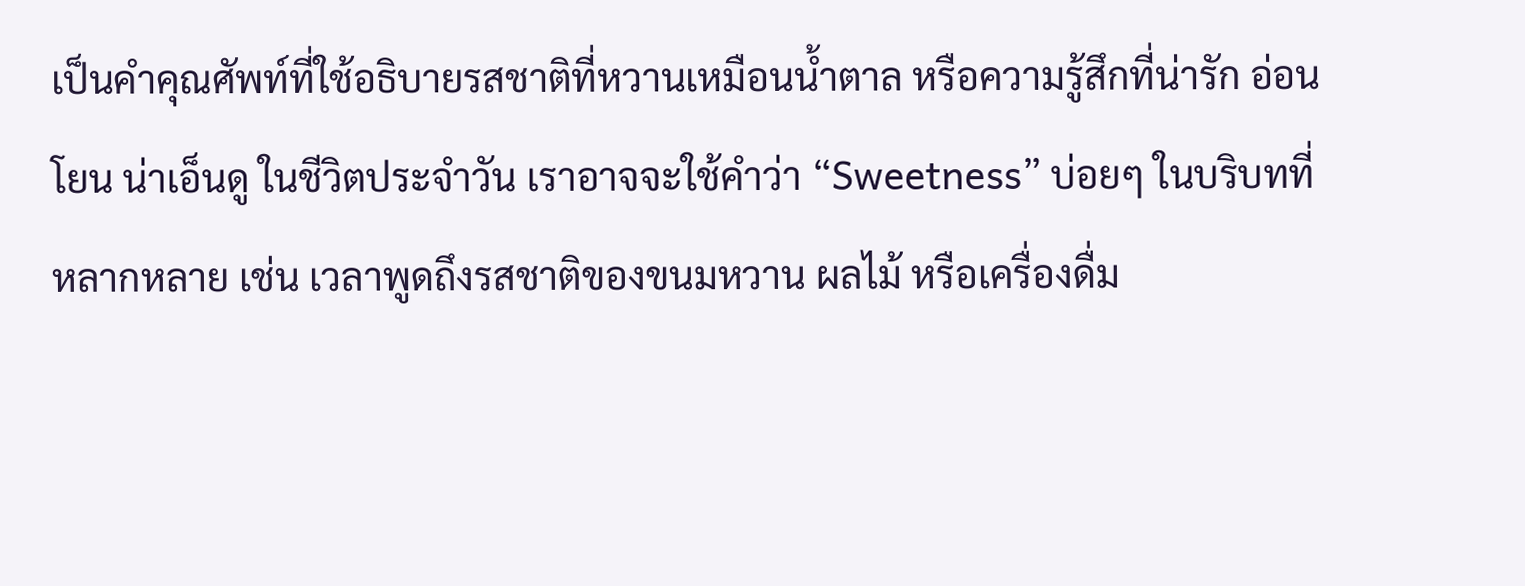เป็นคำคุณศัพท์ที่ใช้อธิบายรสชาติที่หวานเหมือนน้ำตาล หรือความรู้สึกที่น่ารัก อ่อนโยน น่าเอ็นดู ในชีวิตประจำวัน เราอาจจะใช้คำว่า “Sweetness” บ่อยๆ ในบริบทที่หลากหลาย เช่น เวลาพูดถึงรสชาติของขนมหวาน ผลไม้ หรือเครื่องดื่ม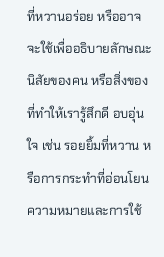ที่หวานอร่อย หรืออาจจะใช้เพื่ออธิบายลักษณะนิสัยของคน หรือสิ่งของที่ทำให้เรารู้สึกดี อบอุ่นใจ เช่น รอยยิ้มที่หวาน หรือการกระทำที่อ่อนโยน ความหมายและการใช้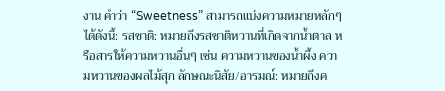งาน คำว่า “Sweetness” สามารถแบ่งความหมายหลักๆ ได้ดังนี้: รสชาติ: หมายถึงรสชาติหวานที่เกิดจากน้ำตาล หรือสารให้ความหวานอื่นๆ เช่น ความหวานของน้ำผึ้ง ความหวานของผลไม้สุก ลักษณะนิสัย/อารมณ์: หมายถึงค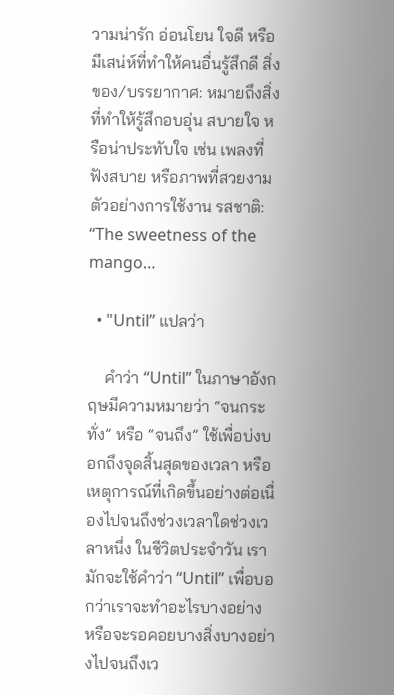วามน่ารัก อ่อนโยน ใจดี หรือมีเสน่ห์ที่ทำให้คนอื่นรู้สึกดี สิ่งของ/บรรยากาศ: หมายถึงสิ่งที่ทำให้รู้สึกอบอุ่น สบายใจ หรือน่าประทับใจ เช่น เพลงที่ฟังสบาย หรือภาพที่สวยงาม ตัวอย่างการใช้งาน รสชาติ: “The sweetness of the mango…

  • "Until” แปลว่า

    คำว่า “Until” ในภาษาอังกฤษมีความหมายว่า “จนกระทั่ง” หรือ “จนถึง” ใช้เพื่อบ่งบอกถึงจุดสิ้นสุดของเวลา หรือเหตุการณ์ที่เกิดขึ้นอย่างต่อเนื่องไปจนถึงช่วงเวลาใดช่วงเวลาหนึ่ง ในชีวิตประจำวัน เรามักจะใช้คำว่า “Until” เพื่อบอกว่าเราจะทำอะไรบางอย่าง หรือจะรอคอยบางสิ่งบางอย่างไปจนถึงเว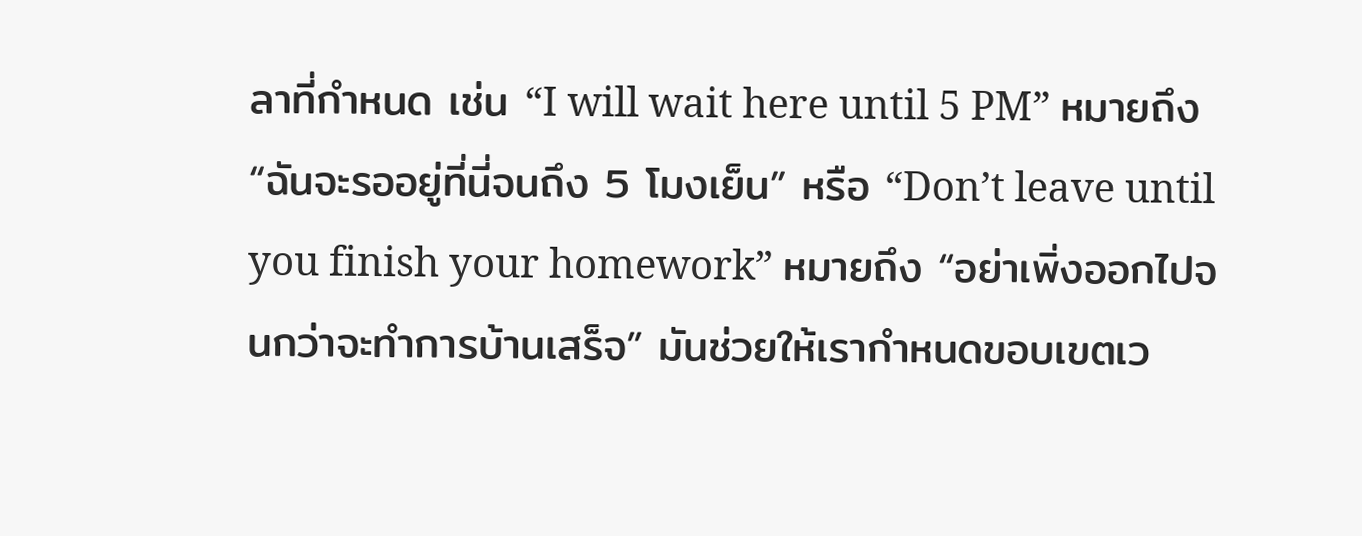ลาที่กำหนด เช่น “I will wait here until 5 PM” หมายถึง “ฉันจะรออยู่ที่นี่จนถึง 5 โมงเย็น” หรือ “Don’t leave until you finish your homework” หมายถึง “อย่าเพิ่งออกไปจนกว่าจะทำการบ้านเสร็จ” มันช่วยให้เรากำหนดขอบเขตเว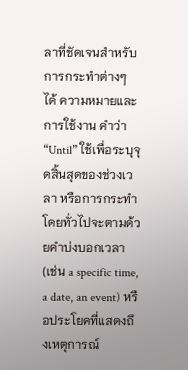ลาที่ชัดเจนสำหรับการกระทำต่างๆ ได้ ความหมายและการใช้งาน คำว่า “Until” ใช้เพื่อระบุจุดสิ้นสุดของช่วงเวลา หรือการกระทำ โดยทั่วไปจะตามด้วยคำบ่งบอกเวลา (เช่น a specific time, a date, an event) หรือประโยคที่แสดงถึงเหตุการณ์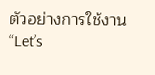ตัวอย่างการใช้งาน “Let’s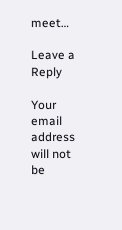meet…

Leave a Reply

Your email address will not be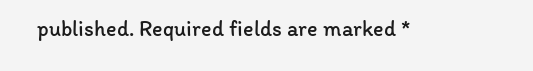published. Required fields are marked *